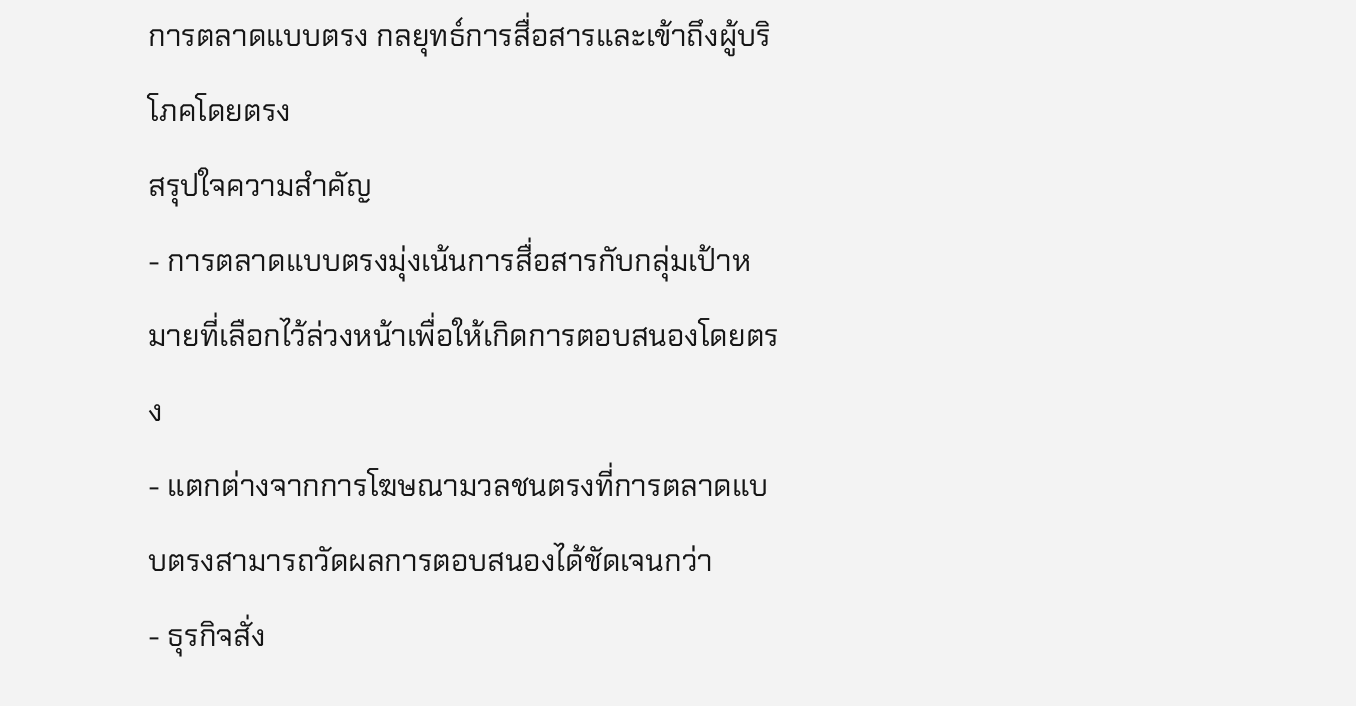การตลาดแบบตรง กลยุทธ์การสื่อสารและเข้าถึงผู้บริโภคโดยตรง
สรุปใจความสำคัญ
- การตลาดแบบตรงมุ่งเน้นการสื่อสารกับกลุ่มเป้าหมายที่เลือกไว้ล่วงหน้าเพื่อให้เกิดการตอบสนองโดยตรง
- แตกต่างจากการโฆษณามวลชนตรงที่การตลาดแบบตรงสามารถวัดผลการตอบสนองได้ชัดเจนกว่า
- ธุรกิจสั่ง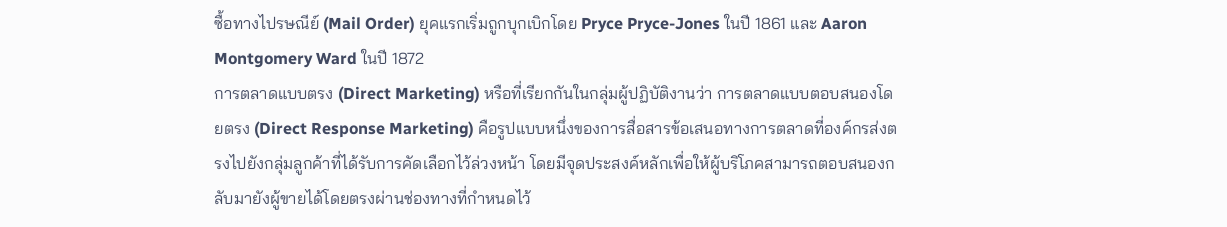ซื้อทางไปรษณีย์ (Mail Order) ยุคแรกเริ่มถูกบุกเบิกโดย Pryce Pryce-Jones ในปี 1861 และ Aaron Montgomery Ward ในปี 1872
การตลาดแบบตรง (Direct Marketing) หรือที่เรียกกันในกลุ่มผู้ปฏิบัติงานว่า การตลาดแบบตอบสนองโดยตรง (Direct Response Marketing) คือรูปแบบหนึ่งของการสื่อสารข้อเสนอทางการตลาดที่องค์กรส่งตรงไปยังกลุ่มลูกค้าที่ได้รับการคัดเลือกไว้ล่วงหน้า โดยมีจุดประสงค์หลักเพื่อให้ผู้บริโภคสามารถตอบสนองกลับมายังผู้ขายได้โดยตรงผ่านช่องทางที่กำหนดไว้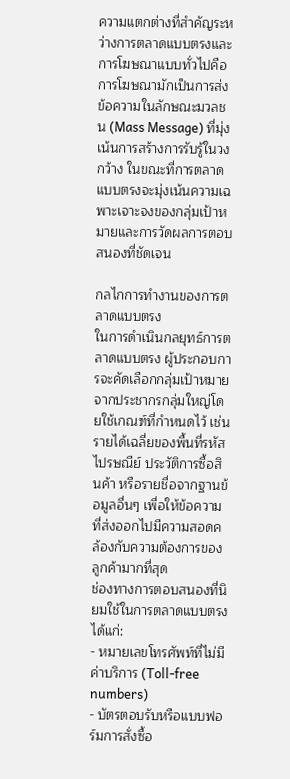ความแตกต่างที่สำคัญระหว่างการตลาดแบบตรงและการโฆษณาแบบทั่วไปคือ การโฆษณามักเป็นการส่งข้อความในลักษณะมวลชน (Mass Message) ที่มุ่งเน้นการสร้างการรับรู้ในวงกว้าง ในขณะที่การตลาดแบบตรงจะมุ่งเน้นความเฉพาะเจาะจงของกลุ่มเป้าหมายและการวัดผลการตอบสนองที่ชัดเจน

กลไกการทำงานของการตลาดแบบตรง
ในการดำเนินกลยุทธ์การตลาดแบบตรง ผู้ประกอบการจะคัดเลือกกลุ่มเป้าหมายจากประชากรกลุ่มใหญ่โดยใช้เกณฑ์ที่กำหนดไว้ เช่น รายได้เฉลี่ยของพื้นที่รหัสไปรษณีย์ ประวัติการซื้อสินค้า หรือรายชื่อจากฐานข้อมูลอื่นๆ เพื่อให้ข้อความที่ส่งออกไปมีความสอดคล้องกับความต้องการของลูกค้ามากที่สุด
ช่องทางการตอบสนองที่นิยมใช้ในการตลาดแบบตรง ได้แก่:
- หมายเลขโทรศัพท์ที่ไม่มีค่าบริการ (Toll-free numbers)
- บัตรตอบรับหรือแบบฟอร์มการสั่งซื้อ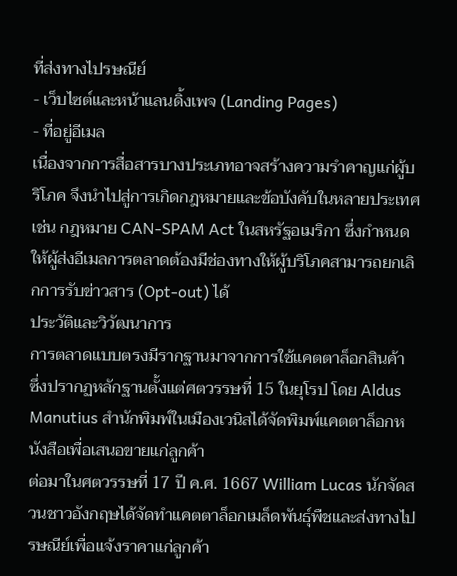ที่ส่งทางไปรษณีย์
- เว็บไซต์และหน้าแลนดิ้งเพจ (Landing Pages)
- ที่อยู่อีเมล
เนื่องจากการสื่อสารบางประเภทอาจสร้างความรำคาญแก่ผู้บริโภค จึงนำไปสู่การเกิดกฎหมายและข้อบังคับในหลายประเทศ เช่น กฎหมาย CAN-SPAM Act ในสหรัฐอเมริกา ซึ่งกำหนดให้ผู้ส่งอีเมลการตลาดต้องมีช่องทางให้ผู้บริโภคสามารถยกเลิกการรับข่าวสาร (Opt-out) ได้
ประวัติและวิวัฒนาการ
การตลาดแบบตรงมีรากฐานมาจากการใช้แคตตาล็อกสินค้า ซึ่งปรากฏหลักฐานตั้งแต่ศตวรรษที่ 15 ในยุโรป โดย Aldus Manutius สำนักพิมพ์ในเมืองเวนิสได้จัดพิมพ์แคตตาล็อกหนังสือเพื่อเสนอขายแก่ลูกค้า
ต่อมาในศตวรรษที่ 17 ปี ค.ศ. 1667 William Lucas นักจัดสวนชาวอังกฤษได้จัดทำแคตตาล็อกเมล็ดพันธุ์พืชและส่งทางไปรษณีย์เพื่อแจ้งราคาแก่ลูกค้า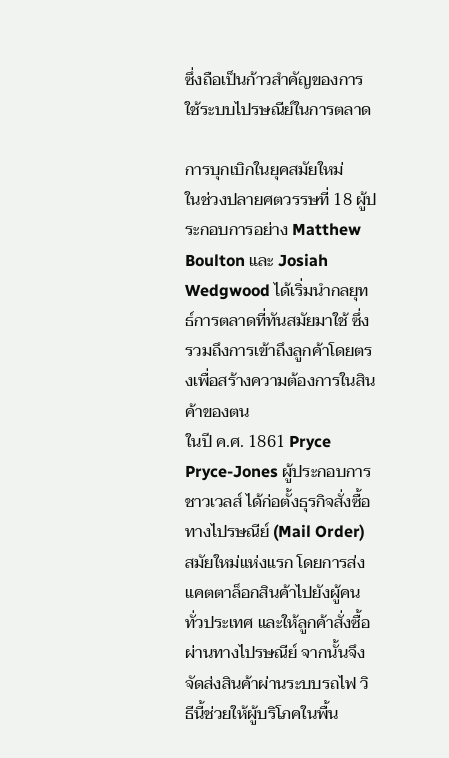ซึ่งถือเป็นก้าวสำคัญของการใช้ระบบไปรษณีย์ในการตลาด

การบุกเบิกในยุคสมัยใหม่
ในช่วงปลายศตวรรษที่ 18 ผู้ประกอบการอย่าง Matthew Boulton และ Josiah Wedgwood ได้เริ่มนำกลยุทธ์การตลาดที่ทันสมัยมาใช้ ซึ่งรวมถึงการเข้าถึงลูกค้าโดยตรงเพื่อสร้างความต้องการในสินค้าของตน
ในปี ค.ศ. 1861 Pryce Pryce-Jones ผู้ประกอบการชาวเวลส์ ได้ก่อตั้งธุรกิจสั่งซื้อทางไปรษณีย์ (Mail Order) สมัยใหม่แห่งแรก โดยการส่งแคตตาล็อกสินค้าไปยังผู้คนทั่วประเทศ และให้ลูกค้าสั่งซื้อผ่านทางไปรษณีย์ จากนั้นจึงจัดส่งสินค้าผ่านระบบรถไฟ วิธีนี้ช่วยให้ผู้บริโภคในพื้น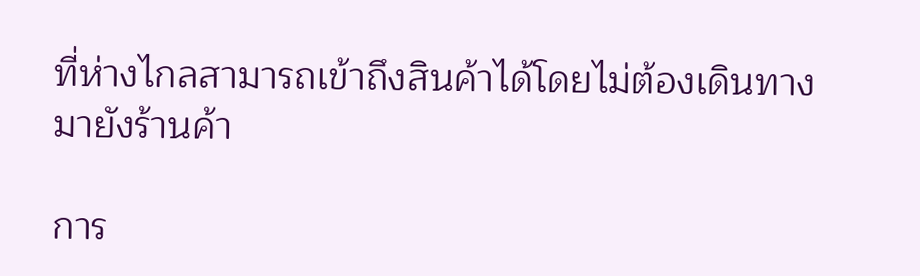ที่ห่างไกลสามารถเข้าถึงสินค้าได้โดยไม่ต้องเดินทางมายังร้านค้า

การ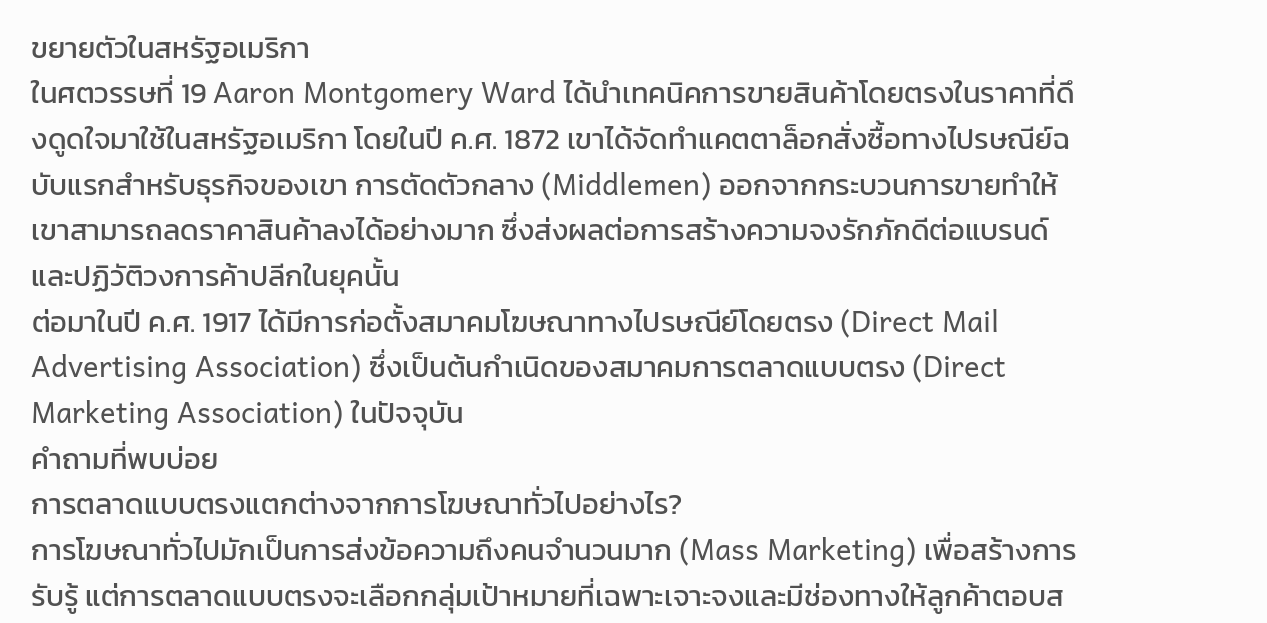ขยายตัวในสหรัฐอเมริกา
ในศตวรรษที่ 19 Aaron Montgomery Ward ได้นำเทคนิคการขายสินค้าโดยตรงในราคาที่ดึงดูดใจมาใช้ในสหรัฐอเมริกา โดยในปี ค.ศ. 1872 เขาได้จัดทำแคตตาล็อกสั่งซื้อทางไปรษณีย์ฉบับแรกสำหรับธุรกิจของเขา การตัดตัวกลาง (Middlemen) ออกจากกระบวนการขายทำให้เขาสามารถลดราคาสินค้าลงได้อย่างมาก ซึ่งส่งผลต่อการสร้างความจงรักภักดีต่อแบรนด์และปฏิวัติวงการค้าปลีกในยุคนั้น
ต่อมาในปี ค.ศ. 1917 ได้มีการก่อตั้งสมาคมโฆษณาทางไปรษณีย์โดยตรง (Direct Mail Advertising Association) ซึ่งเป็นต้นกำเนิดของสมาคมการตลาดแบบตรง (Direct Marketing Association) ในปัจจุบัน
คำถามที่พบบ่อย
การตลาดแบบตรงแตกต่างจากการโฆษณาทั่วไปอย่างไร?
การโฆษณาทั่วไปมักเป็นการส่งข้อความถึงคนจำนวนมาก (Mass Marketing) เพื่อสร้างการรับรู้ แต่การตลาดแบบตรงจะเลือกกลุ่มเป้าหมายที่เฉพาะเจาะจงและมีช่องทางให้ลูกค้าตอบส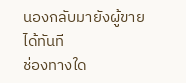นองกลับมายังผู้ขายได้ทันที
ช่องทางใด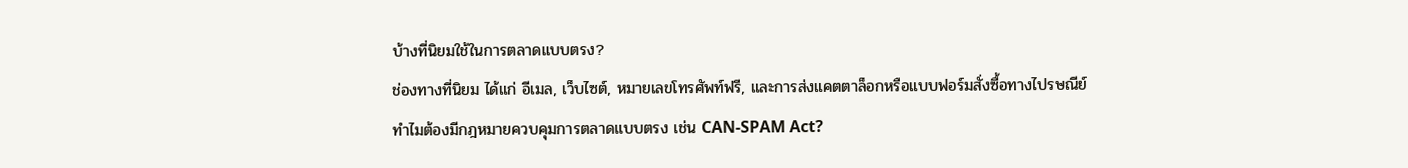บ้างที่นิยมใช้ในการตลาดแบบตรง?
ช่องทางที่นิยม ได้แก่ อีเมล, เว็บไซต์, หมายเลขโทรศัพท์ฟรี, และการส่งแคตตาล็อกหรือแบบฟอร์มสั่งซื้อทางไปรษณีย์
ทำไมต้องมีกฎหมายควบคุมการตลาดแบบตรง เช่น CAN-SPAM Act?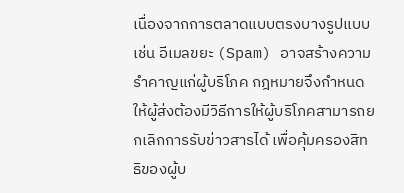เนื่องจากการตลาดแบบตรงบางรูปแบบ เช่น อีเมลขยะ (Spam) อาจสร้างความรำคาญแก่ผู้บริโภค กฎหมายจึงกำหนดให้ผู้ส่งต้องมีวิธีการให้ผู้บริโภคสามารถยกเลิกการรับข่าวสารได้ เพื่อคุ้มครองสิทธิของผู้บ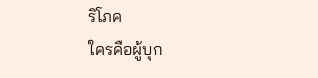ริโภค
ใครคือผู้บุก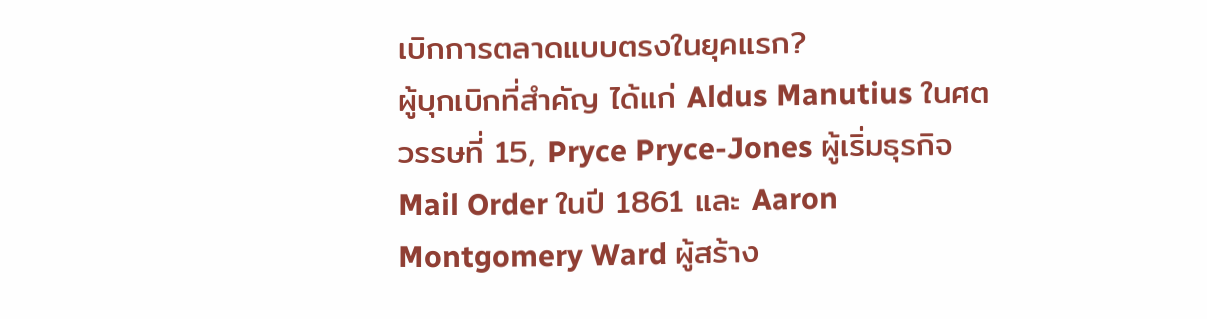เบิกการตลาดแบบตรงในยุคแรก?
ผู้บุกเบิกที่สำคัญ ได้แก่ Aldus Manutius ในศตวรรษที่ 15, Pryce Pryce-Jones ผู้เริ่มธุรกิจ Mail Order ในปี 1861 และ Aaron Montgomery Ward ผู้สร้าง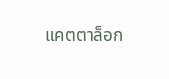แคตตาล็อก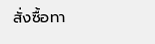สั่งซื้อทา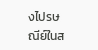งไปรษณีย์ในส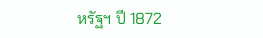หรัฐฯ ปี 1872